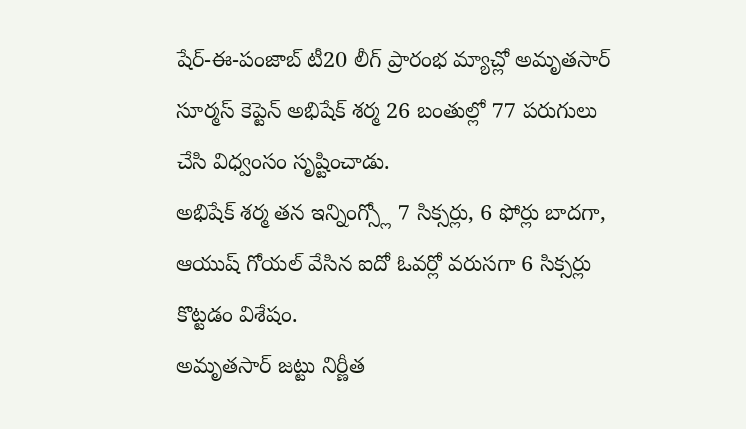షేర్-ఈ-పంజాబ్ టీ20 లీగ్ ప్రారంభ మ్యాచ్లో అమృతసార్ సూర్మస్ కెప్టెన్ అభిషేక్ శర్మ 26 బంతుల్లో 77 పరుగులు చేసి విధ్వంసం సృష్టించాడు.
అభిషేక్ శర్మ తన ఇన్నింగ్స్లో 7 సిక్సర్లు, 6 ఫోర్లు బాదగా, ఆయుష్ గోయల్ వేసిన ఐదో ఓవర్లో వరుసగా 6 సిక్సర్లు కొట్టడం విశేషం.
అమృతసార్ జట్టు నిర్ణీత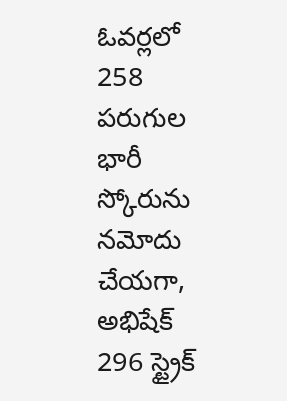ఓవర్లలో 258 పరుగుల భారీ స్కోరును నమోదు చేయగా, అభిషేక్ 296 స్ట్రైక్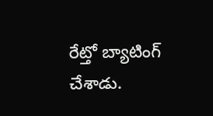రేట్తో బ్యాటింగ్ చేశాడు.